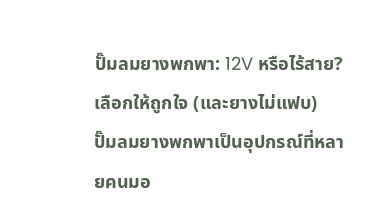ปั๊มลมยางพกพา: 12V หรือไร้สาย? เลือกให้ถูกใจ (และยางไม่แฟบ)
ปั๊มลมยางพกพาเป็นอุปกรณ์ที่หลายคนมอ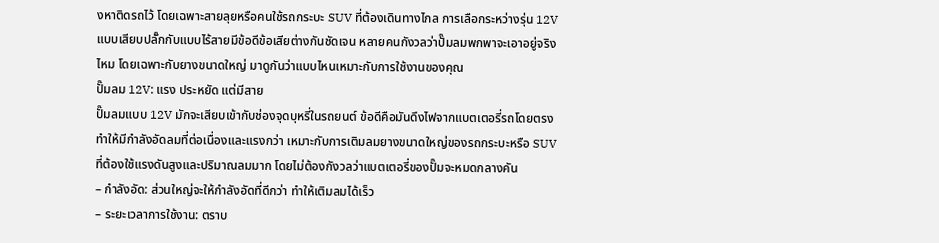งหาติดรถไว้ โดยเฉพาะสายลุยหรือคนใช้รถกระบะ SUV ที่ต้องเดินทางไกล การเลือกระหว่างรุ่น 12V แบบเสียบปลั๊กกับแบบไร้สายมีข้อดีข้อเสียต่างกันชัดเจน หลายคนกังวลว่าปั๊มลมพกพาจะเอาอยู่จริงไหม โดยเฉพาะกับยางขนาดใหญ่ มาดูกันว่าแบบไหนเหมาะกับการใช้งานของคุณ
ปั๊มลม 12V: แรง ประหยัด แต่มีสาย
ปั๊มลมแบบ 12V มักจะเสียบเข้ากับช่องจุดบุหรี่ในรถยนต์ ข้อดีคือมันดึงไฟจากแบตเตอรี่รถโดยตรง ทำให้มีกำลังอัดลมที่ต่อเนื่องและแรงกว่า เหมาะกับการเติมลมยางขนาดใหญ่ของรถกระบะหรือ SUV ที่ต้องใช้แรงดันสูงและปริมาณลมมาก โดยไม่ต้องกังวลว่าแบตเตอรี่ของปั๊มจะหมดกลางคัน
– กำลังอัด: ส่วนใหญ่จะให้กำลังอัดที่ดีกว่า ทำให้เติมลมได้เร็ว
– ระยะเวลาการใช้งาน: ตราบ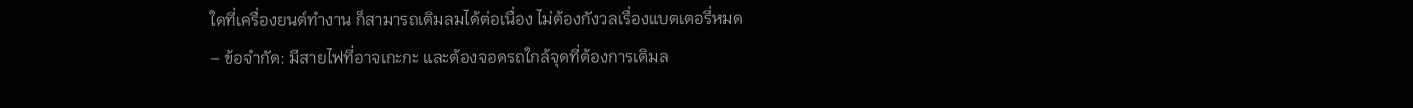ใดที่เครื่องยนต์ทำงาน ก็สามารถเติมลมได้ต่อเนื่อง ไม่ต้องกังวลเรื่องแบตเตอรี่หมด
– ข้อจำกัด: มีสายไฟที่อาจเกะกะ และต้องจอดรถใกล้จุดที่ต้องการเติมล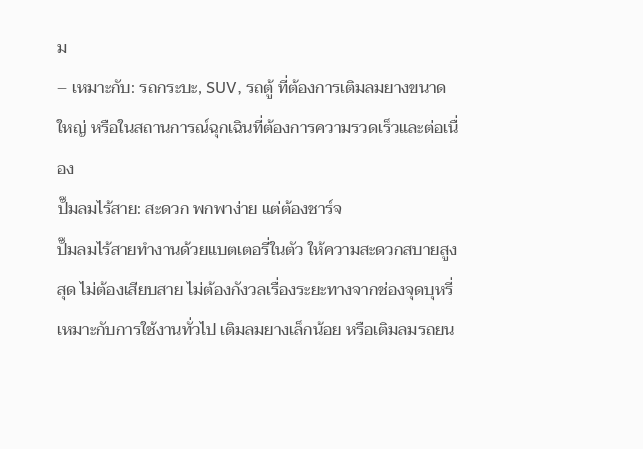ม
– เหมาะกับ: รถกระบะ, SUV, รถตู้ ที่ต้องการเติมลมยางขนาดใหญ่ หรือในสถานการณ์ฉุกเฉินที่ต้องการความรวดเร็วและต่อเนื่อง
ปั๊มลมไร้สาย: สะดวก พกพาง่าย แต่ต้องชาร์จ
ปั๊มลมไร้สายทำงานด้วยแบตเตอรี่ในตัว ให้ความสะดวกสบายสูงสุด ไม่ต้องเสียบสาย ไม่ต้องกังวลเรื่องระยะทางจากช่องจุดบุหรี่ เหมาะกับการใช้งานทั่วไป เติมลมยางเล็กน้อย หรือเติมลมรถยน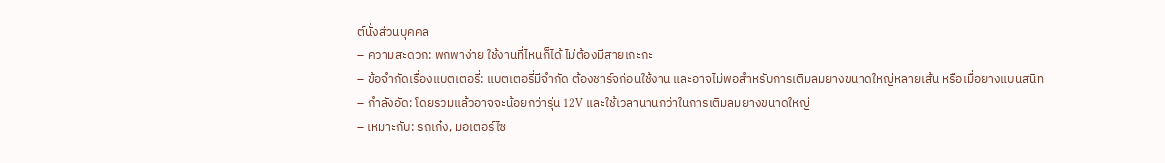ต์นั่งส่วนบุคคล
– ความสะดวก: พกพาง่าย ใช้งานที่ไหนก็ได้ ไม่ต้องมีสายเกะกะ
– ข้อจำกัดเรื่องแบตเตอรี่: แบตเตอรี่มีจำกัด ต้องชาร์จก่อนใช้งาน และอาจไม่พอสำหรับการเติมลมยางขนาดใหญ่หลายเส้น หรือเมื่อยางแบนสนิท
– กำลังอัด: โดยรวมแล้วอาจจะน้อยกว่ารุ่น 12V และใช้เวลานานกว่าในการเติมลมยางขนาดใหญ่
– เหมาะกับ: รถเก๋ง, มอเตอร์ไซ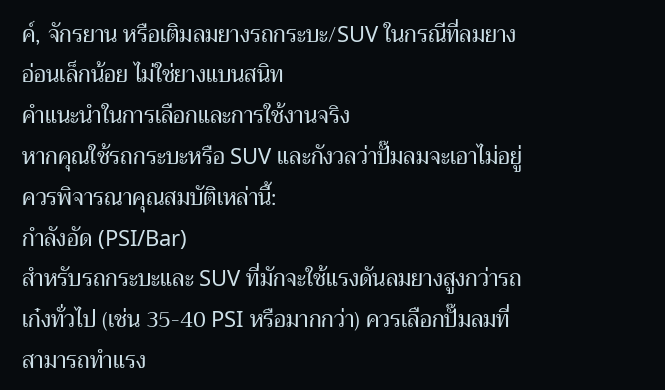ค์, จักรยาน หรือเติมลมยางรถกระบะ/SUV ในกรณีที่ลมยางอ่อนเล็กน้อย ไม่ใช่ยางแบนสนิท
คำแนะนำในการเลือกและการใช้งานจริง
หากคุณใช้รถกระบะหรือ SUV และกังวลว่าปั๊มลมจะเอาไม่อยู่ ควรพิจารณาคุณสมบัติเหล่านี้:
กำลังอัด (PSI/Bar)
สำหรับรถกระบะและ SUV ที่มักจะใช้แรงดันลมยางสูงกว่ารถเก๋งทั่วไป (เช่น 35-40 PSI หรือมากกว่า) ควรเลือกปั๊มลมที่สามารถทำแรง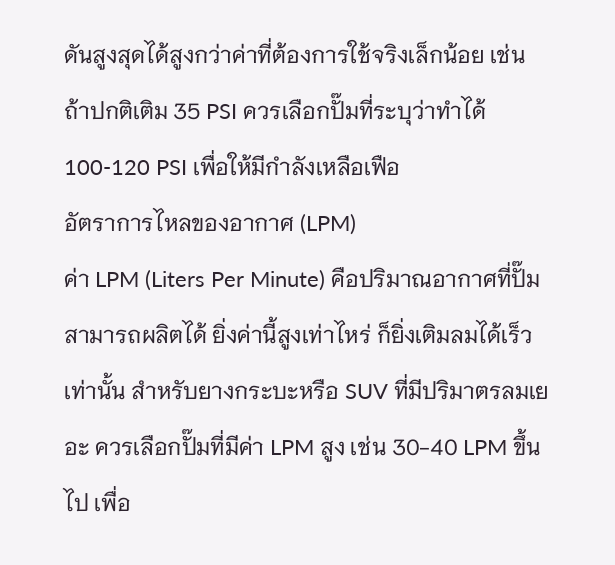ดันสูงสุดได้สูงกว่าค่าที่ต้องการใช้จริงเล็กน้อย เช่น ถ้าปกติเติม 35 PSI ควรเลือกปั๊มที่ระบุว่าทำได้ 100-120 PSI เพื่อให้มีกำลังเหลือเฟือ
อัตราการไหลของอากาศ (LPM)
ค่า LPM (Liters Per Minute) คือปริมาณอากาศที่ปั๊มสามารถผลิตได้ ยิ่งค่านี้สูงเท่าไหร่ ก็ยิ่งเติมลมได้เร็วเท่านั้น สำหรับยางกระบะหรือ SUV ที่มีปริมาตรลมเยอะ ควรเลือกปั๊มที่มีค่า LPM สูง เช่น 30-40 LPM ขึ้นไป เพื่อ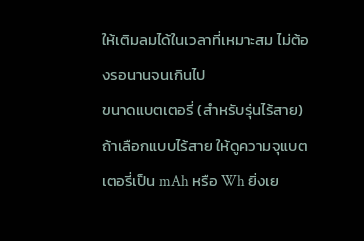ให้เติมลมได้ในเวลาที่เหมาะสม ไม่ต้องรอนานจนเกินไป
ขนาดแบตเตอรี่ (สำหรับรุ่นไร้สาย)
ถ้าเลือกแบบไร้สาย ให้ดูความจุแบตเตอรี่เป็น mAh หรือ Wh ยิ่งเย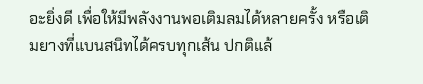อะยิ่งดี เพื่อให้มีพลังงานพอเติมลมได้หลายครั้ง หรือเติมยางที่แบนสนิทได้ครบทุกเส้น ปกติแล้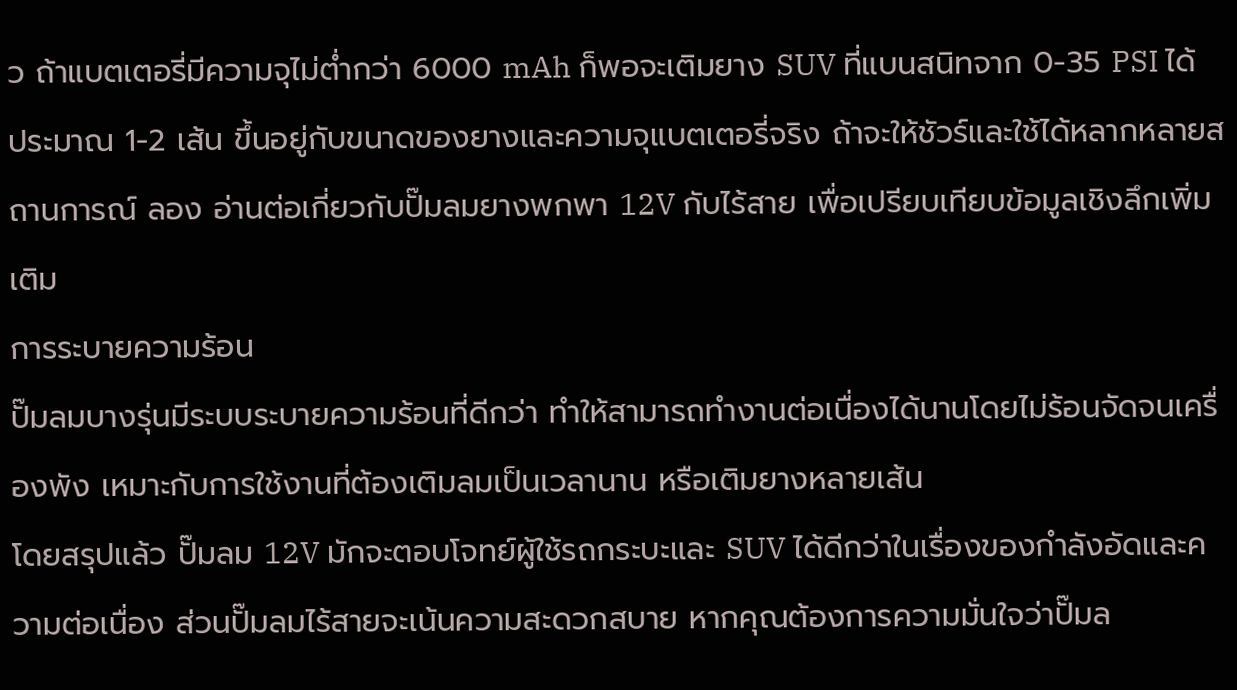ว ถ้าแบตเตอรี่มีความจุไม่ต่ำกว่า 6000 mAh ก็พอจะเติมยาง SUV ที่แบนสนิทจาก 0-35 PSI ได้ประมาณ 1-2 เส้น ขึ้นอยู่กับขนาดของยางและความจุแบตเตอรี่จริง ถ้าจะให้ชัวร์และใช้ได้หลากหลายสถานการณ์ ลอง อ่านต่อเกี่ยวกับปั๊มลมยางพกพา 12V กับไร้สาย เพื่อเปรียบเทียบข้อมูลเชิงลึกเพิ่มเติม
การระบายความร้อน
ปั๊มลมบางรุ่นมีระบบระบายความร้อนที่ดีกว่า ทำให้สามารถทำงานต่อเนื่องได้นานโดยไม่ร้อนจัดจนเครื่องพัง เหมาะกับการใช้งานที่ต้องเติมลมเป็นเวลานาน หรือเติมยางหลายเส้น
โดยสรุปแล้ว ปั๊มลม 12V มักจะตอบโจทย์ผู้ใช้รถกระบะและ SUV ได้ดีกว่าในเรื่องของกำลังอัดและความต่อเนื่อง ส่วนปั๊มลมไร้สายจะเน้นความสะดวกสบาย หากคุณต้องการความมั่นใจว่าปั๊มล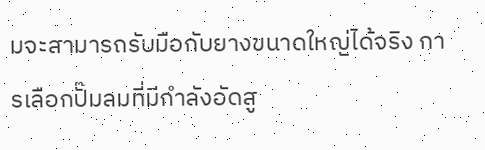มจะสามารถรับมือกับยางขนาดใหญ่ได้จริง การเลือกปั๊มลมที่มีกำลังอัดสู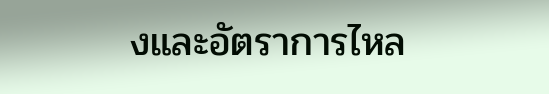งและอัตราการไหล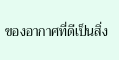ของอากาศที่ดีเป็นสิ่ง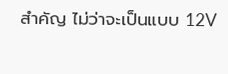สำคัญ ไม่ว่าจะเป็นแบบ 12V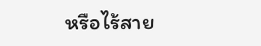หรือไร้สาย